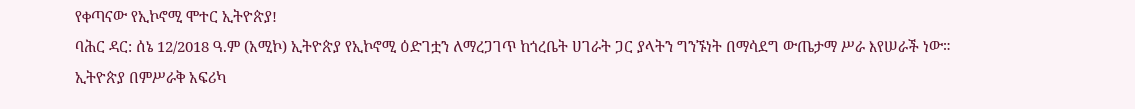የቀጣናው የኢኮኖሚ ሞተር ኢትዮጵያ!
ባሕር ዳር: ሰኔ 12/2018 ዓ.ም (አሚኮ) ኢትዮጵያ የኢኮኖሚ ዕድገቷን ለማረጋገጥ ከጎረቤት ሀገራት ጋር ያላትን ግንኙነት በማሳደግ ውጤታማ ሥራ እየሠራች ነው።
ኢትዮጵያ በምሥራቅ አፍሪካ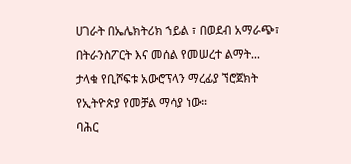ሀገራት በኤሌክትሪክ ኀይል ፣ በወደብ አማራጭ፣ በትራንስፖርት እና መሰል የመሠረተ ልማት...
ታላቁ የቢሾፍቱ አውሮፕላን ማረፊያ ኘሮጀክት የኢትዮጵያ የመቻል ማሳያ ነው።
ባሕር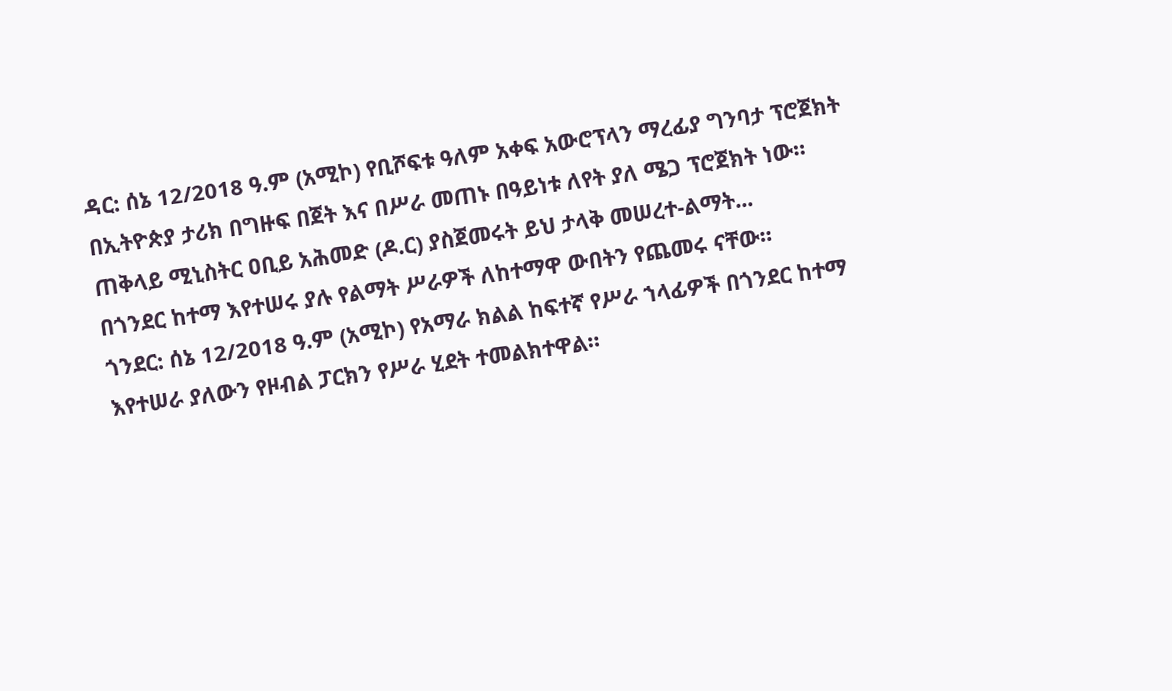ዳር: ሰኔ 12/2018 ዓ.ም (አሚኮ) የቢሾፍቱ ዓለም አቀፍ አውሮፕላን ማረፊያ ግንባታ ፕሮጀክት በኢትዮጵያ ታሪክ በግዙፍ በጀት እና በሥራ መጠኑ በዓይነቱ ለየት ያለ ሜጋ ፕሮጀክት ነው።
ጠቅላይ ሚኒስትር ዐቢይ አሕመድ (ዶ.ር) ያስጀመሩት ይህ ታላቅ መሠረተ-ልማት...
በጎንደር ከተማ እየተሠሩ ያሉ የልማት ሥራዎች ለከተማዋ ውበትን የጨመሩ ናቸው።
ጎንደር: ሰኔ 12/2018 ዓ.ም (አሚኮ) የአማራ ክልል ከፍተኛ የሥራ ኀላፊዎች በጎንደር ከተማ እየተሠራ ያለውን የዞብል ፓርክን የሥራ ሂደት ተመልክተዋል።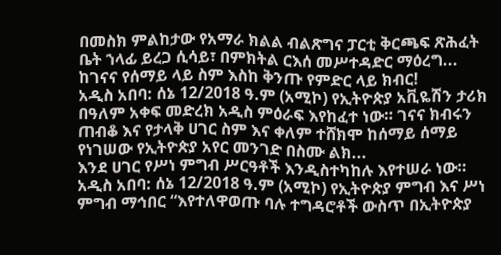በመስክ ምልከታው የአማራ ክልል ብልጽግና ፓርቲ ቅርጫፍ ጽሕፈት ቤት ኀላፊ ይረጋ ሲሳይ፣ በምክትል ርእሰ መሥተዳድር ማዕረግ...
ከገናና የሰማይ ላይ ስም እስከ ቅንጡ የምድር ላይ ክብር!
አዲስ አበባ: ሰኔ 12/2018 ዓ.ም (አሚኮ) የኢትዮጵያ አቪዬሽን ታሪክ በዓለም አቀፍ መድረክ አዲስ ምዕራፍ እየከፈተ ነው። ገናና ክብሩን ጠብቆ እና የታላቅ ሀገር ስም እና ቀለም ተሸክሞ ከሰማይ ሰማይ የነገሠው የኢትዮጵያ አየር መንገድ በስሙ ልክ...
እንደ ሀገር የሥነ ምግብ ሥርዓቶች እንዲስተካከሉ እየተሠራ ነው።
አዲስ አበባ: ሰኔ 12/2018 ዓ.ም (አሚኮ) የኢትዮጵያ ምግብ እና ሥነ ምግብ ማኅበር “እየተለዋወጡ ባሉ ተግዳሮቶች ውስጥ በኢትዮጵያ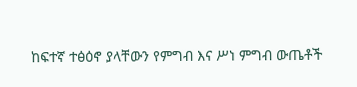ከፍተኛ ተፅዕኖ ያላቸውን የምግብ እና ሥነ ምግብ ውጤቶች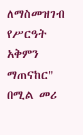ለማስመዝገብ የሥርዓት አቅምን ማጠናከር" በሚል መሪ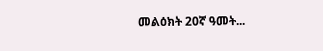መልዕክት 20ኛ ዓመት...